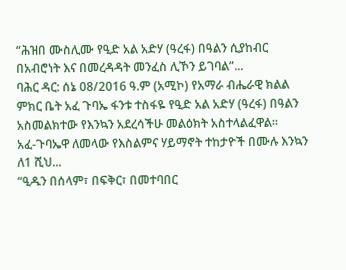“ሕዝበ ሙስሊሙ የዒድ አል አድሃ (ዓረፋ) በዓልን ሲያከብር በአብሮነት እና በመረዳዳት መንፈስ ሊኾን ይገባል”...
ባሕር ዳር: ሰኔ 08/2016 ዓ.ም (አሚኮ) የአማራ ብሔራዊ ክልል ምክር ቤት አፈ ጉባኤ ፋንቱ ተስፋዬ የዒድ አል አድሃ (ዓረፋ) በዓልን አስመልክተው የእንኳን አደረሳችሁ መልዕክት አስተላልፈዋል።
አፈ-ጉባኤዋ ለመላው የእስልምና ሃይማኖት ተከታዮች በሙሉ እንኳን ለ1 ሺህ...
“ዒዱን በሰላም፣ በፍቅር፣ በመተባበር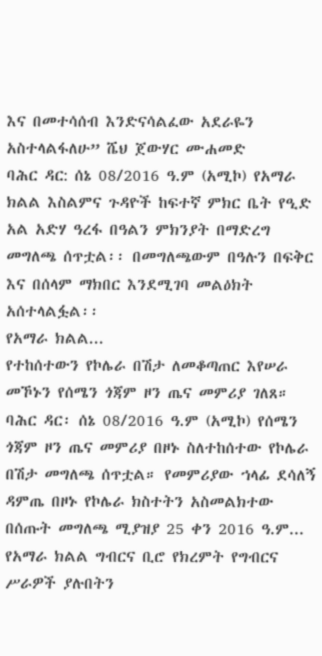እና በመተሳሰብ እንድናሳልፈው አደራዬን አስተላልፋለሁ” ሼህ ጀውሃር ሙሐመድ
ባሕር ዳር: ሰኔ 08/2016 ዓ.ም (አሚኮ) የአማራ ክልል እስልምና ጉዳዮች ከፍተኛ ምክር ቤት የዒድ አል አድሃ ዓረፋ በዓልን ምክንያት በማድረግ መግለጫ ሰጥቷል፡፡ በመግለጫውም በዓሉን በፍቅር እና በሰላም ማክበር እንደሚገባ መልዕክት አሰተላልፏል፡፡
የአማራ ክልል...
የተከሰተውን የኮሌራ በሽታ ለመቆጣጠር እየሠራ መኾኑን የሰሜን ጎጃም ዞን ጤና መምሪያ ገለጸ።
ባሕር ዳር፡ ሰኔ 08/2016 ዓ.ም (አሚኮ) የሰሜን ጎጃም ዞን ጤና መምሪያ በዞኑ ስለተከሰተው የኮሌራ በሽታ መግለጫ ሰጥቷል። የመምሪያው ኀላፊ ደሳለኝ ዳምጤ በዞኑ የኮሌራ ክስተትን አስመልክተው በሰጡት መግለጫ ሚያዝያ 25 ቀን 2016 ዓ.ም...
የአማራ ክልል ግብርና ቢሮ የክረምት የግብርና ሥራዎች ያሉበትን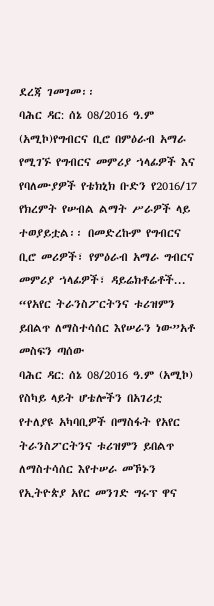ደረጃ ገመገመ፡፡
ባሕር ዳር: ሰኔ 08/2016 ዓ.ም (አሚኮ)የግብርና ቢሮ በምዕራብ አማራ የሚገኙ የግብርና መምሪያ ኀላፊዎች እና የባለሙያዎች የቴክኒክ ቡድን የ2016/17 የክረምት የሠብል ልማት ሥራዎች ላይ ተወያይቷል፡፡ በመድረኩም የግብርና ቢሮ መሪዎች፣ የምዕራብ አማራ ግብርና መምሪያ ኀላፊዎች፣ ዳይሬክቶሬቶች...
“የአየር ትራንስፖርትንና ቱሪዝምን ይበልጥ ለማስተሳሰር እየሠራን ነው”አቶ መስፍን ጣሰው
ባሕር ዳር: ሰኔ 08/2016 ዓ.ም (አሚኮ) የስካይ ላይት ሆቴሎችን በአገሪቷ የተለያዩ አካባቢዎች በማስፋት የአየር ትራንስፖርትንና ቱሪዝምን ይበልጥ ለማስተሳሰር እየተሠራ መኾኑን የኢትዮጵያ አየር መንገድ ግሩፕ ዋና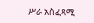ሥራ አስፈጻሚ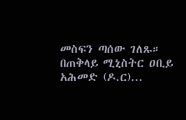መስፍን ጣሰው ገለጹ።
በጠቅላይ ሚኒስትር ዐቢይ አሕመድ (ዶ.ር)...